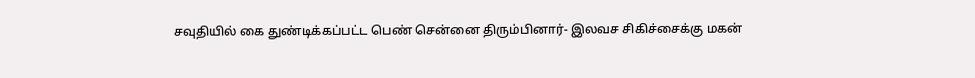சவுதியில் கை துண்டிக்கப்பட்ட பெண் சென்னை திரும்பினார்- இலவச சிகிச்சைக்கு மகன்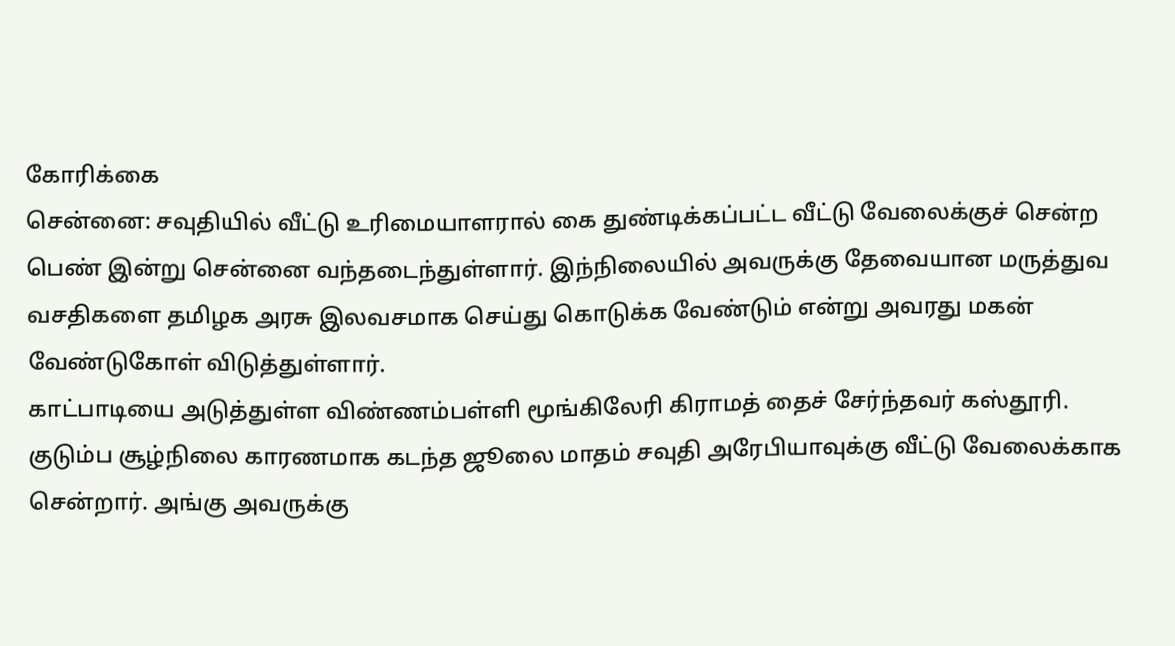கோரிக்கை
சென்னை: சவுதியில் வீட்டு உரிமையாளரால் கை துண்டிக்கப்பட்ட வீட்டு வேலைக்குச் சென்ற பெண் இன்று சென்னை வந்தடைந்துள்ளார். இந்நிலையில் அவருக்கு தேவையான மருத்துவ வசதிகளை தமிழக அரசு இலவசமாக செய்து கொடுக்க வேண்டும் என்று அவரது மகன் வேண்டுகோள் விடுத்துள்ளார்.
காட்பாடியை அடுத்துள்ள விண்ணம்பள்ளி மூங்கிலேரி கிராமத் தைச் சேர்ந்தவர் கஸ்தூரி. குடும்ப சூழ்நிலை காரணமாக கடந்த ஜூலை மாதம் சவுதி அரேபியாவுக்கு வீட்டு வேலைக்காக சென்றார். அங்கு அவருக்கு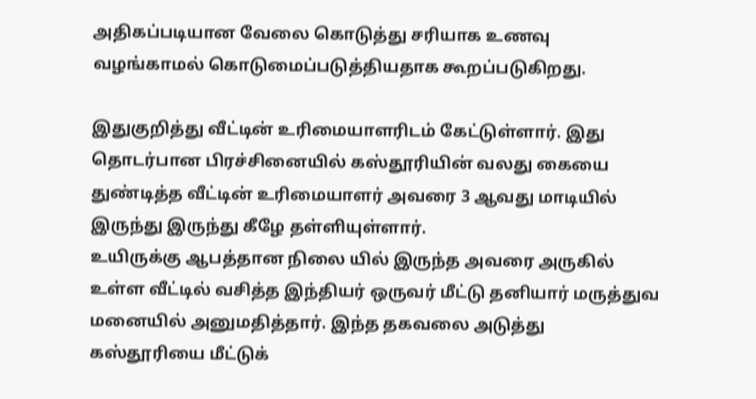அதிகப்படியான வேலை கொடுத்து சரியாக உணவு வழங்காமல் கொடுமைப்படுத்தியதாக கூறப்படுகிறது.

இதுகுறித்து வீட்டின் உரிமையாளரிடம் கேட்டுள்ளார். இது தொடர்பான பிரச்சினையில் கஸ்தூரியின் வலது கையை துண்டித்த வீட்டின் உரிமையாளர் அவரை 3 ஆவது மாடியில் இருந்து இருந்து கீழே தள்ளியுள்ளார்.
உயிருக்கு ஆபத்தான நிலை யில் இருந்த அவரை அருகில் உள்ள வீட்டில் வசித்த இந்தியர் ஒருவர் மீட்டு தனியார் மருத்துவ மனையில் அனுமதித்தார். இந்த தகவலை அடுத்து கஸ்தூரியை மீட்டுக்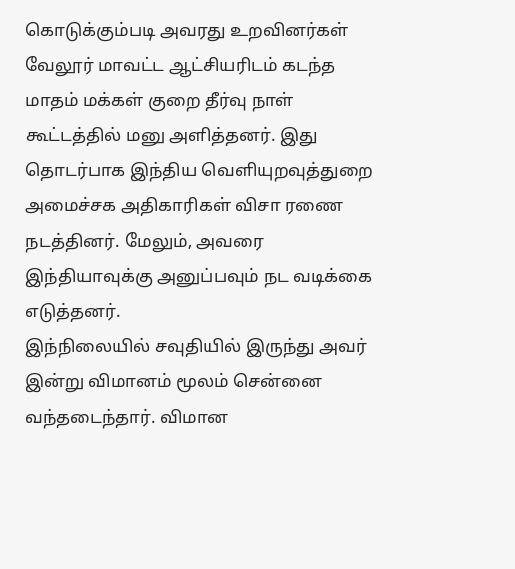கொடுக்கும்படி அவரது உறவினர்கள் வேலூர் மாவட்ட ஆட்சியரிடம் கடந்த மாதம் மக்கள் குறை தீர்வு நாள் கூட்டத்தில் மனு அளித்தனர். இது தொடர்பாக இந்திய வெளியுறவுத்துறை அமைச்சக அதிகாரிகள் விசா ரணை நடத்தினர். மேலும், அவரை இந்தியாவுக்கு அனுப்பவும் நட வடிக்கை எடுத்தனர்.
இந்நிலையில் சவுதியில் இருந்து அவர் இன்று விமானம் மூலம் சென்னை வந்தடைந்தார். விமான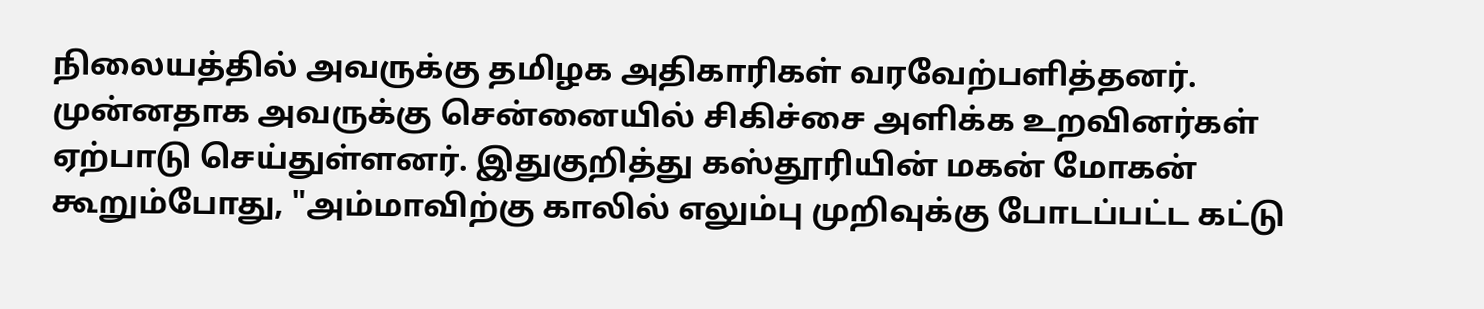நிலையத்தில் அவருக்கு தமிழக அதிகாரிகள் வரவேற்பளித்தனர். முன்னதாக அவருக்கு சென்னையில் சிகிச்சை அளிக்க உறவினர்கள் ஏற்பாடு செய்துள்ளனர். இதுகுறித்து கஸ்தூரியின் மகன் மோகன் கூறும்போது, "அம்மாவிற்கு காலில் எலும்பு முறிவுக்கு போடப்பட்ட கட்டு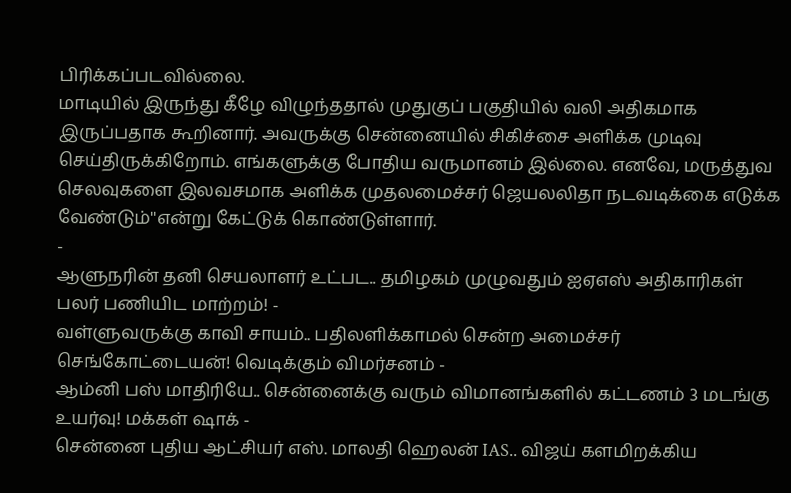பிரிக்கப்படவில்லை.
மாடியில் இருந்து கீழே விழுந்ததால் முதுகுப் பகுதியில் வலி அதிகமாக இருப்பதாக கூறினார். அவருக்கு சென்னையில் சிகிச்சை அளிக்க முடிவு செய்திருக்கிறோம். எங்களுக்கு போதிய வருமானம் இல்லை. எனவே, மருத்துவ செலவுகளை இலவசமாக அளிக்க முதலமைச்சர் ஜெயலலிதா நடவடிக்கை எடுக்க வேண்டும்''என்று கேட்டுக் கொண்டுள்ளார்.
-
ஆளுநரின் தனி செயலாளர் உட்பட.. தமிழகம் முழுவதும் ஐஏஎஸ் அதிகாரிகள் பலர் பணியிட மாற்றம்! -
வள்ளுவருக்கு காவி சாயம்.. பதிலளிக்காமல் சென்ற அமைச்சர் செங்கோட்டையன்! வெடிக்கும் விமர்சனம் -
ஆம்னி பஸ் மாதிரியே.. சென்னைக்கு வரும் விமானங்களில் கட்டணம் 3 மடங்கு உயர்வு! மக்கள் ஷாக் -
சென்னை புதிய ஆட்சியர் எஸ். மாலதி ஹெலன் IAS.. விஜய் களமிறக்கிய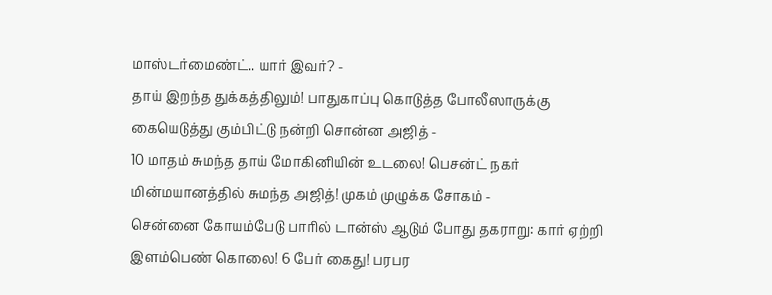மாஸ்டர்மைண்ட்.. யார் இவர்? -
தாய் இறந்த துக்கத்திலும்! பாதுகாப்பு கொடுத்த போலீஸாருக்கு கையெடுத்து கும்பிட்டு நன்றி சொன்ன அஜித் -
10 மாதம் சுமந்த தாய் மோகினியின் உடலை! பெசன்ட் நகர் மின்மயானத்தில் சுமந்த அஜித்! முகம் முழுக்க சோகம் -
சென்னை கோயம்பேடு பாரில் டான்ஸ் ஆடும் போது தகராறு: கார் ஏற்றி இளம்பெண் கொலை! 6 பேர் கைது! பரபர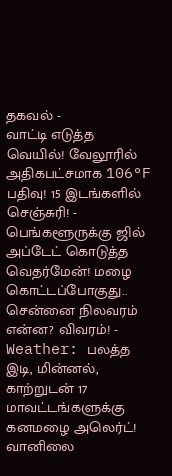தகவல் -
வாட்டி எடுத்த வெயில்! வேலூரில் அதிகபட்சமாக 106°F பதிவு! 15 இடங்களில் செஞ்சுரி! -
பெங்களூருக்கு ஜில் அப்டேட் கொடுத்த வெதர்மேன்! மழை கொட்டப்போகுது.. சென்னை நிலவரம் என்ன? விவரம்! -
Weather: பலத்த இடி, மின்னல், காற்றுடன் 17 மாவட்டங்களுக்கு கனமழை அலெர்ட்! வானிலை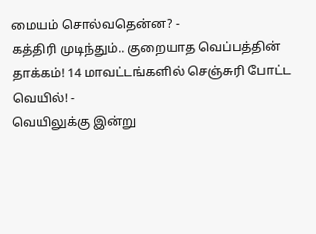மையம் சொல்வதென்ன? -
கத்திரி முடிந்தும்.. குறையாத வெப்பத்தின் தாக்கம்! 14 மாவட்டங்களில் செஞ்சுரி போட்ட வெயில்! -
வெயிலுக்கு இன்று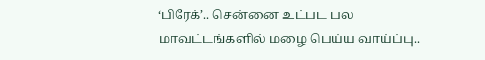‘பிரேக்’.. சென்னை உட்பட பல மாவட்டங்களில் மழை பெய்ய வாய்ப்பு..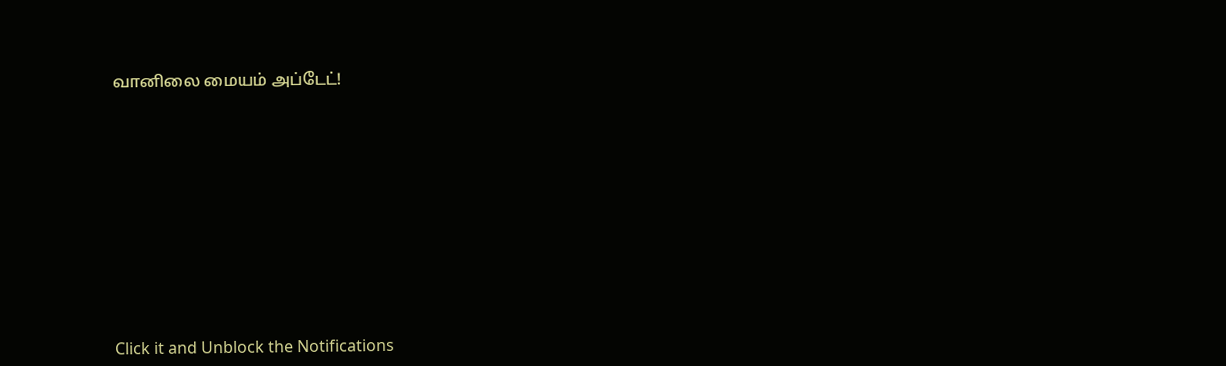வானிலை மையம் அப்டேட்!












Click it and Unblock the Notifications